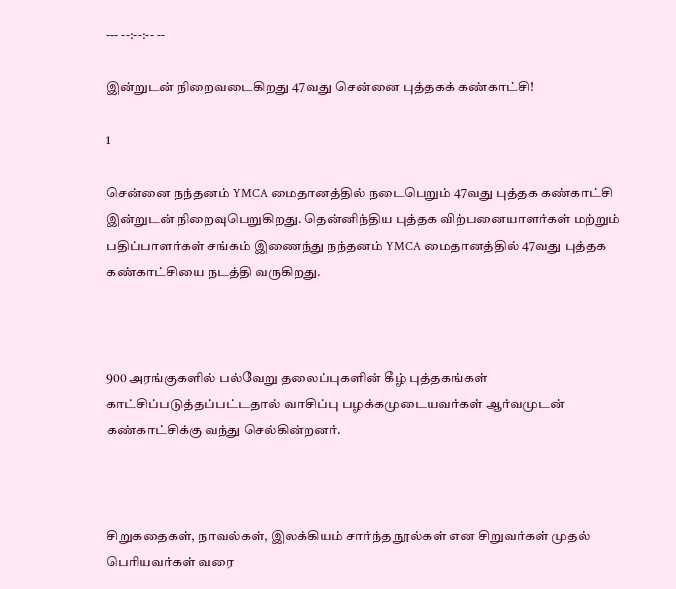--- --:--:-- --

இன்றுடன் நிறைவடைகிறது 47வது சென்னை புத்தகக் கண்காட்சி!

1

சென்னை நந்தனம் YMCA மைதானத்தில் நடைபெறும் 47வது புத்தக கண்காட்சி இன்றுடன் நிறைவுபெறுகிறது. தென்னிந்திய புத்தக விற்பனையாளர்கள் மற்றும் பதிப்பாளர்கள் சங்கம் இணைந்து நந்தனம் YMCA மைதானத்தில் 47வது புத்தக கண்காட்சியை நடத்தி வருகிறது.



900 அரங்குகளில் பல்வேறு தலைப்புகளின் கீழ் புத்தகங்கள் காட்சிப்படுத்தப்பட்டதால் வாசிப்பு பழக்கமுடையவர்கள் ஆர்வமுடன் கண்காட்சிக்கு வந்து செல்கின்றனர்.



சிறுகதைகள், நாவல்கள், இலக்கியம் சார்ந்த நூல்கள் என சிறுவர்கள் முதல் பெரியவர்கள் வரை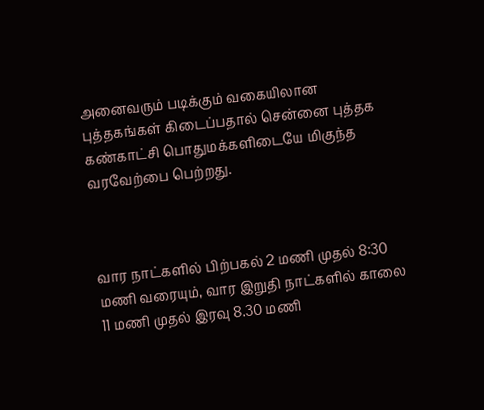அனைவரும் படிக்கும் வகையிலான புத்தகங்கள் கிடைப்பதால் சென்னை புத்தக கண்காட்சி பொதுமக்களிடையே மிகுந்த வரவேற்பை பெற்றது.



வார நாட்களில் பிற்பகல் 2 மணி முதல் 8:30 மணி வரையும், வார இறுதி நாட்களில் காலை 11 மணி முதல் இரவு 8.30 மணி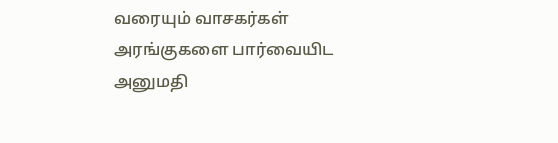வரையும் வாசகர்கள் அரங்குகளை பார்வையிட அனுமதி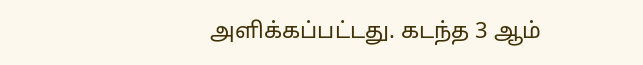அளிக்கப்பட்டது. கடந்த 3 ஆம்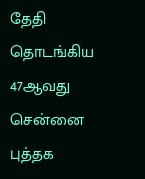தேதி தொடங்கிய 47ஆவது சென்னை புத்தக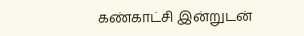கண்காட்சி இன்றுடன்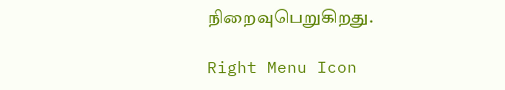நிறைவுபெறுகிறது.

Right Menu Icon